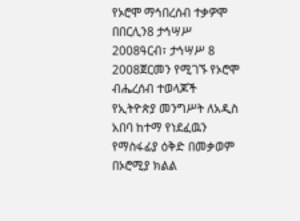የኦሮሞ ማኅበረሰብ ተቃዎሞ በበርሊን8 ታኅሣሥ 2008ዓርብ፣ ታኅሣሥ 8 2008ጀርመን የሚገኙ የኦሮሞ ብሔረሰብ ተወላጆች የኢትዮጵያ መንግሥት ለአዲስ አበባ ከተማ የነደፈዉን የማስፋፊያ ዕቅድ በመቃወም በኦሮሚያ ክልል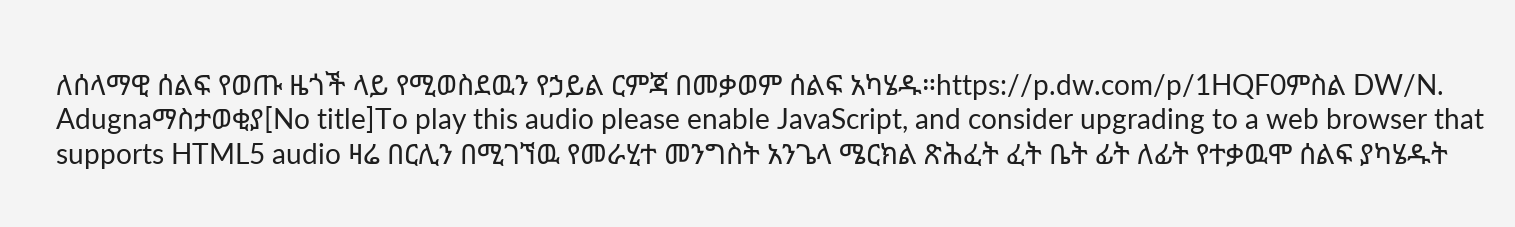ለሰላማዊ ሰልፍ የወጡ ዜጎች ላይ የሚወስደዉን የኃይል ርምጃ በመቃወም ሰልፍ አካሄዱ።https://p.dw.com/p/1HQF0ምስል DW/N. Adugnaማስታወቂያ[No title]To play this audio please enable JavaScript, and consider upgrading to a web browser that supports HTML5 audio ዛሬ በርሊን በሚገኘዉ የመራሂተ መንግስት አንጌላ ሜርክል ጽሕፈት ፈት ቤት ፊት ለፊት የተቃዉሞ ሰልፍ ያካሄዱት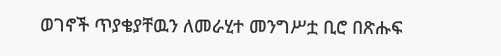ወገኖች ጥያቄያቸዉን ለመራሂተ መንግሥቷ ቢሮ በጽሑፍ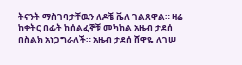ትናንት ማስገባታቸዉን ለዶቼ ቬለ ገልጸዋል። ዛሬ ከቀትር በፊት ከሰልፈኞቹ መካከል አዜብ ታደሰ በስልክ አነጋግራለች። አዜብ ታደሰ ሸዋዬ ለገሠ